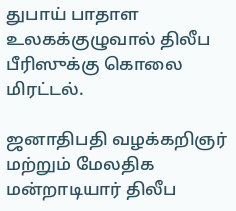துபாய் பாதாள உலகக்குழுவால் திலீப பீரிஸுக்கு கொலை மிரட்டல்.

ஜனாதிபதி வழக்கறிஞர் மற்றும் மேலதிக மன்றாடியார் திலீப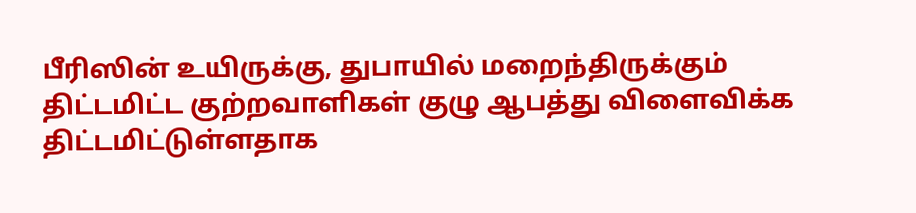பீரிஸின் உயிருக்கு, துபாயில் மறைந்திருக்கும் திட்டமிட்ட குற்றவாளிகள் குழு ஆபத்து விளைவிக்க திட்டமிட்டுள்ளதாக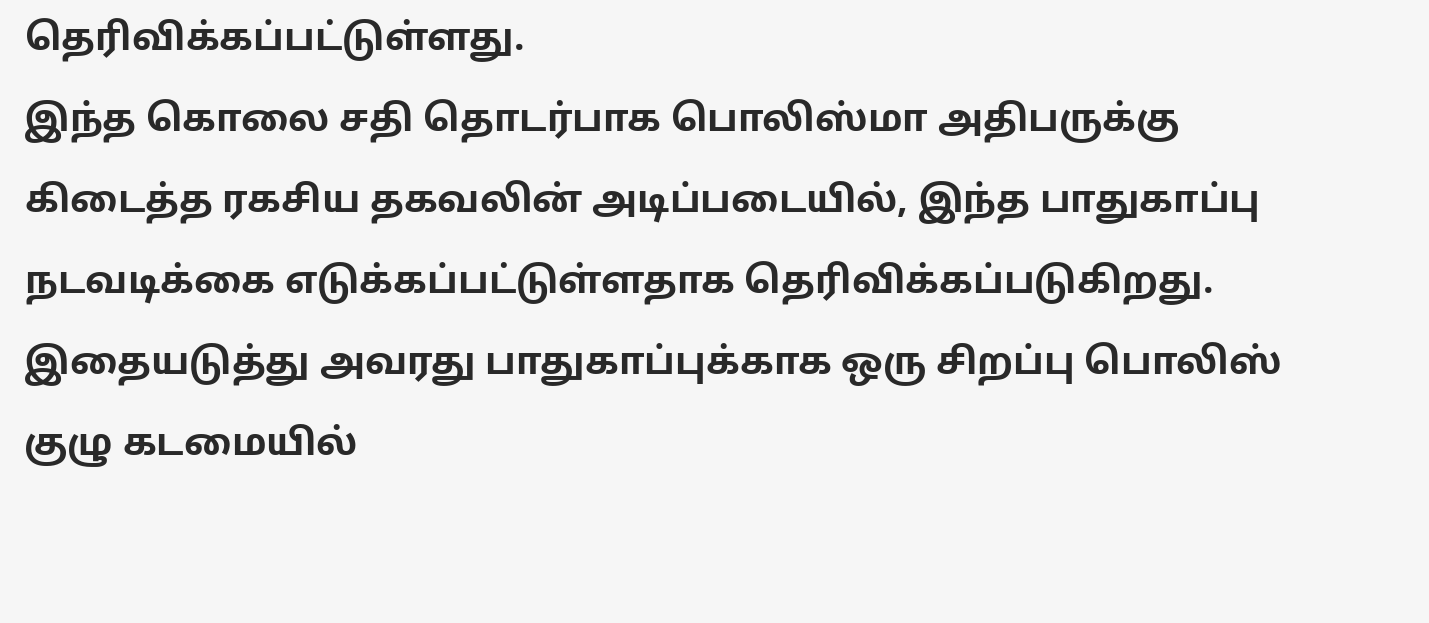தெரிவிக்கப்பட்டுள்ளது.
இந்த கொலை சதி தொடர்பாக பொலிஸ்மா அதிபருக்கு கிடைத்த ரகசிய தகவலின் அடிப்படையில், இந்த பாதுகாப்பு நடவடிக்கை எடுக்கப்பட்டுள்ளதாக தெரிவிக்கப்படுகிறது.
இதையடுத்து அவரது பாதுகாப்புக்காக ஒரு சிறப்பு பொலிஸ் குழு கடமையில்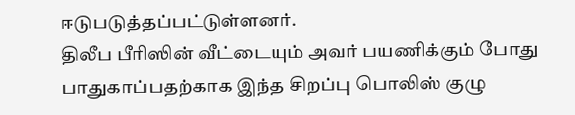ஈடுபடுத்தப்பட்டுள்ளனர்.
திலீப பீரிஸின் வீட்டையும் அவர் பயணிக்கும் போது பாதுகாப்பதற்காக இந்த சிறப்பு பொலிஸ் குழு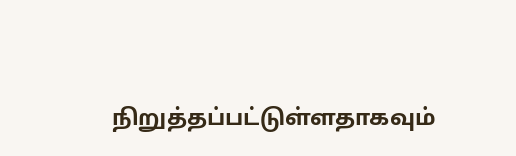நிறுத்தப்பட்டுள்ளதாகவும்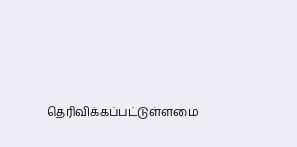தெரிவிக்கப்பட்டுள்ளமை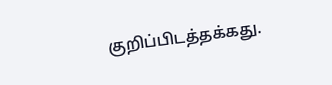குறிப்பிடத்தக்கது.